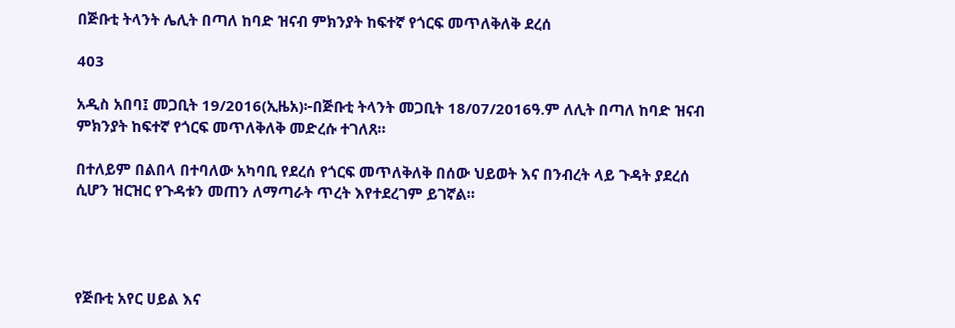በጅቡቲ ትላንት ሌሊት በጣለ ከባድ ዝናብ ምክንያት ከፍተኛ የጎርፍ መጥለቅለቅ ደረሰ

403

አዲስ አበባ፤ መጋቢት 19/2016(ኢዜአ)፦በጅቡቲ ትላንት መጋቢት 18/07/2016ዓ.ም ለሊት በጣለ ከባድ ዝናብ ምክንያት ከፍተኛ የጎርፍ መጥለቅለቅ መድረሱ ተገለጸ።

በተለይም በልበላ በተባለው አካባቢ የደረሰ የጎርፍ መጥለቅለቅ በሰው ህይወት እና በንብረት ላይ ጉዳት ያደረሰ ሲሆን ዝርዝር የጉዳቱን መጠን ለማጣራት ጥረት እየተደረገም ይገኛል።




የጅቡቲ አየር ሀይል እና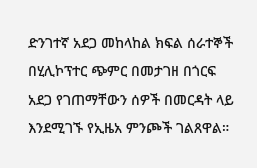ድንገተኛ አደጋ መከላከል ክፍል ሰራተኞች በሂሊኮፕተር ጭምር በመታገዘ በጎርፍ አደጋ የገጠማቸውን ሰዎች በመርዳት ላይ እንደሚገኙ የኢዜአ ምንጮች ገልጸዋል።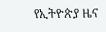የኢትዮጵያ ዜና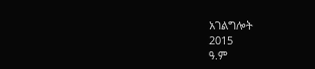አገልግሎት
2015
ዓ.ም